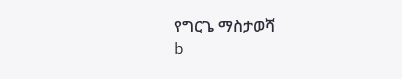የግርጌ ማስታወሻ
b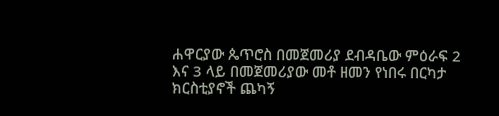ሐዋርያው ጴጥሮስ በመጀመሪያ ደብዳቤው ምዕራፍ 2 እና 3 ላይ በመጀመሪያው መቶ ዘመን የነበሩ በርካታ ክርስቲያኖች ጨካኝ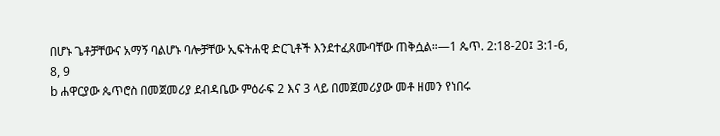በሆኑ ጌቶቻቸውና አማኝ ባልሆኑ ባሎቻቸው ኢፍትሐዊ ድርጊቶች እንደተፈጸሙባቸው ጠቅሷል።—1 ጴጥ. 2:18-20፤ 3:1-6, 8, 9
b ሐዋርያው ጴጥሮስ በመጀመሪያ ደብዳቤው ምዕራፍ 2 እና 3 ላይ በመጀመሪያው መቶ ዘመን የነበሩ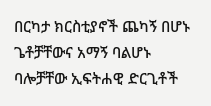በርካታ ክርስቲያኖች ጨካኝ በሆኑ ጌቶቻቸውና አማኝ ባልሆኑ ባሎቻቸው ኢፍትሐዊ ድርጊቶች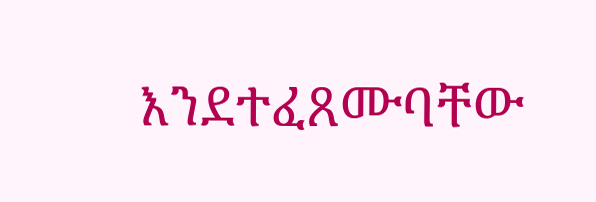እንደተፈጸሙባቸው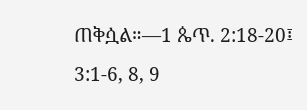ጠቅሷል።—1 ጴጥ. 2:18-20፤ 3:1-6, 8, 9